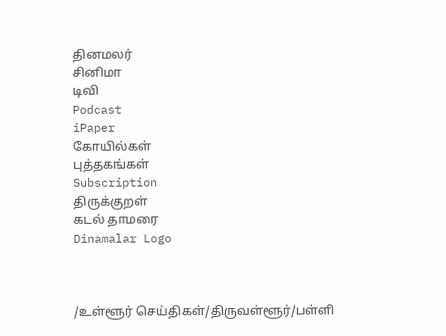தினமலர்
சினிமா
டிவி
Podcast
iPaper
கோயில்கள்
புத்தகங்கள்
Subscription
திருக்குறள்
கடல் தாமரை
Dinamalar Logo



/உள்ளூர் செய்திகள்/திருவள்ளூர்/பள்ளி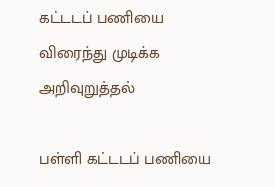கட்டடப் பணியை விரைந்து முடிக்க அறிவுறுத்தல்

பள்ளி கட்டடப் பணியை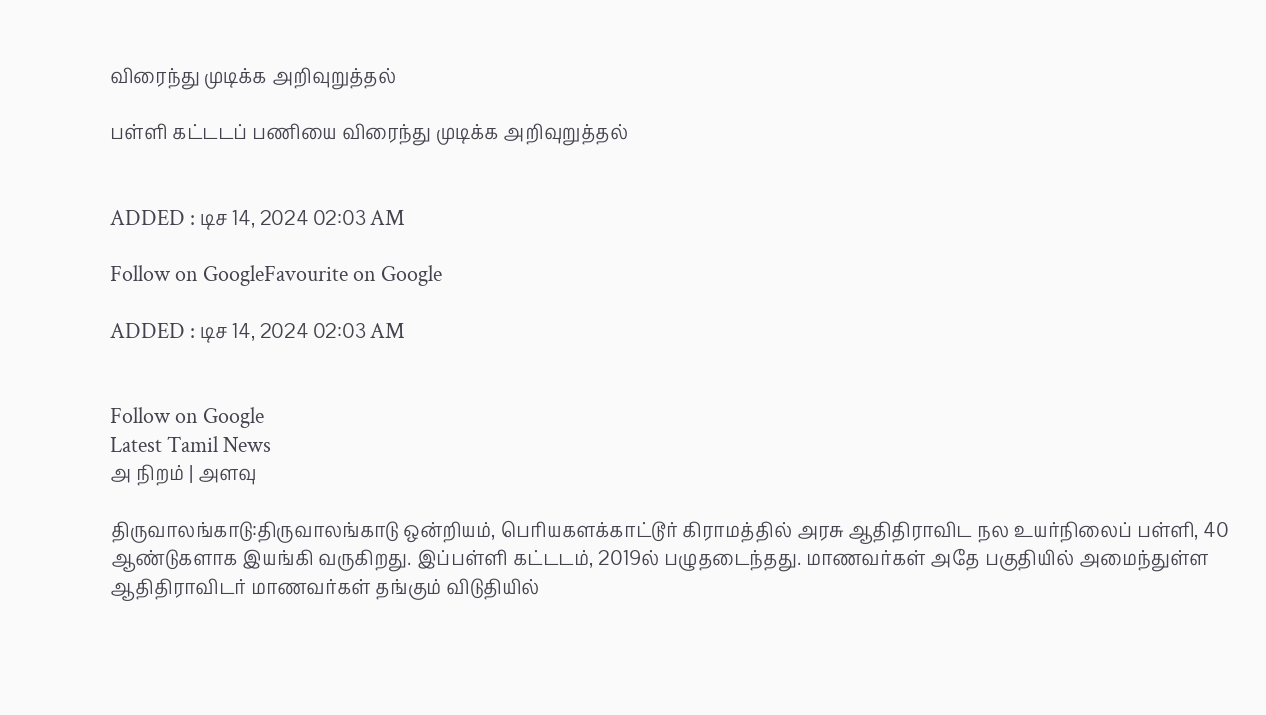விரைந்து முடிக்க அறிவுறுத்தல்

பள்ளி கட்டடப் பணியை விரைந்து முடிக்க அறிவுறுத்தல்


ADDED : டிச 14, 2024 02:03 AM

Follow on GoogleFavourite on Google

ADDED : டிச 14, 2024 02:03 AM


Follow on Google
Latest Tamil News
அ நிறம் | அளவு

திருவாலங்காடு:திருவாலங்காடு ஒன்றியம், பெரியகளக்காட்டூர் கிராமத்தில் அரசு ஆதிதிராவிட நல உயர்நிலைப் பள்ளி, 40 ஆண்டுகளாக இயங்கி வருகிறது. இப்பள்ளி கட்டடம், 2019ல் பழுதடைந்தது. மாணவர்கள் அதே பகுதியில் அமைந்துள்ள ஆதிதிராவிடர் மாணவர்கள் தங்கும் விடுதியில்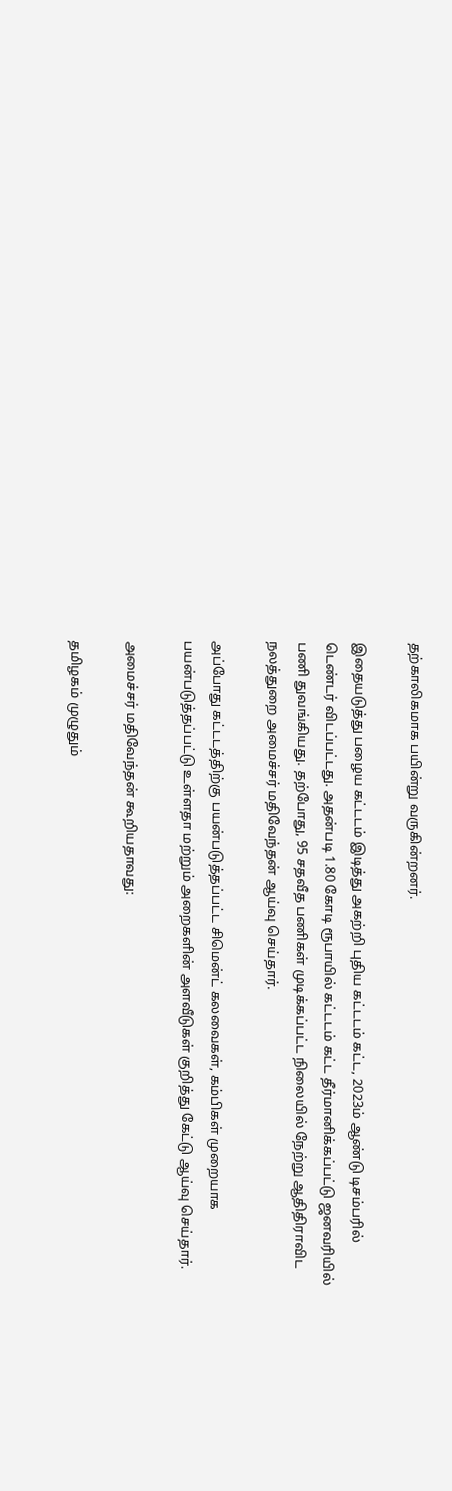தற்காலிகமாக பயின்று வருகின்றனர்.

இதையடுத்து பழைய கட்டடம் இடித்து அகற்றி புதிய கட்டடம் கட்ட, 2023ம் ஆண்டு டிசம்பரில் டெண்டர் விடப்பட்டது. அதன்படி 1.80 கோடி ரூபாயில் கட்டடம் கட்ட தீர்மானிக்கப்பட்டு ஜனவரியில் பணி துவங்கியது. தற்போது, 95 சதவீத பணிகள் முடிக்கப்பட்ட நிலையில் நேற்று ஆதிதிராவிட நலத்துறை அமைச்சர் மதிவேந்தன் ஆய்வு செய்தார்.

அப்போது கட்டடத்திற்கு பயன்படுத்தப்பட்ட சிமென்ட் கலவைகள், கம்பிகள் முறையாக பயன்படுத்தப்பட்டு உள்ளதா மற்றும் அறைகளின் அளவீடுகள் குறித்து கேட்டு ஆய்வு செய்தார்.

அமைச்சர் மதிவேந்தன் கூறியதாவது:

தமிழகம் முழுதும்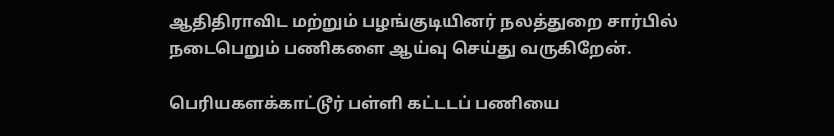ஆதிதிராவிட மற்றும் பழங்குடியினர் நலத்துறை சார்பில் நடைபெறும் பணிகளை ஆய்வு செய்து வருகிறேன்.

பெரியகளக்காட்டூர் பள்ளி கட்டடப் பணியை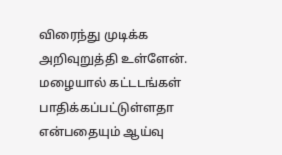விரைந்து முடிக்க அறிவுறுத்தி உள்ளேன். மழையால் கட்டடங்கள் பாதிக்கப்பட்டுள்ளதா என்பதையும் ஆய்வு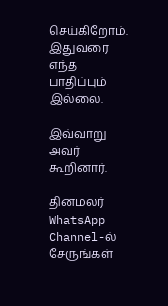செய்கிறோம். இதுவரை எந்த பாதிப்பும் இல்லை.

இவ்வாறு அவர் கூறினார்.

தினமலர் WhatsApp Channel-ல் சேருங்கள்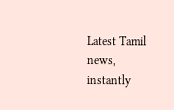Latest Tamil news, instantly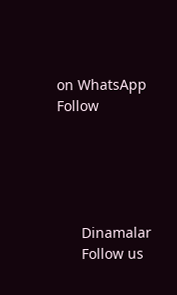on WhatsApp
Follow





      Dinamalar
      Follow us